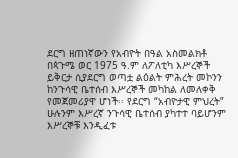ደርግ ዘጠነኛውን የአብዮት በዓል አስመልክቶ በጳጉሜ ወር 1975 ዓ.ም ለፖለቲካ እሥረኞች ይቅርታ ሲያደርግ ወጣቷ ልዕልት ምሕረት መኮንን ከንጉሳዊ ቤተሰብ እሥረኞች መካከል ለመለቀቅ የመጀመሪያዋ ሆነች፡፡ የደርግ “አብዮታዊ ምህረት” ሁሉንም እሥረኛ ንጉሳዊ ቤተሰብ ያካተተ ባይሆንም እሥረኞቹ እንዲፈቱ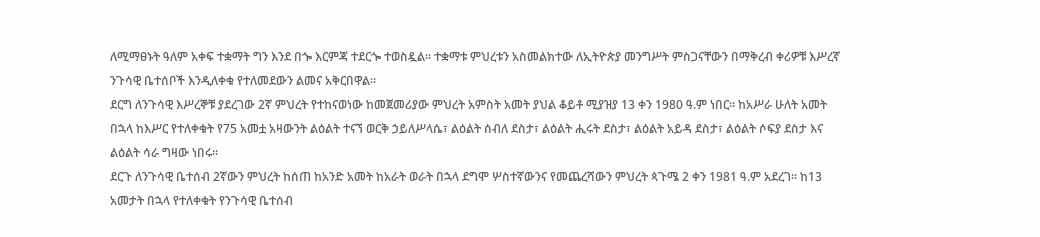ለሚማፀኑት ዓለም አቀፍ ተቋማት ግን እንደ በጐ እርምጃ ተደርጐ ተወስዷል፡፡ ተቋማቱ ምህረቱን አስመልክተው ለኢትዮጵያ መንግሥት ምስጋናቸውን በማቅረብ ቀሪዎቹ እሥረኛ ንጉሳዊ ቤተሰቦች እንዲለቀቁ የተለመደውን ልመና አቅርበዋል፡፡
ደርግ ለንጉሳዊ እሥረኞቹ ያደረገው 2ኛ ምህረት የተከናወነው ከመጀመሪያው ምህረት አምስት አመት ያህል ቆይቶ ሚያዝያ 13 ቀን 1980 ዓ.ም ነበር፡፡ ከአሥራ ሁለት አመት በኋላ ከእሥር የተለቀቁት የ75 አመቷ አዛውንት ልዕልት ተናኘ ወርቅ ኃይለሥላሴ፣ ልዕልት ሰብለ ደስታ፣ ልዕልት ሒሩት ደስታ፣ ልዕልት አይዳ ደስታ፣ ልዕልት ሶፍያ ደስታ እና ልዕልት ሳራ ግዛው ነበሩ፡፡
ደርጉ ለንጉሳዊ ቤተሰብ 2ኛውን ምህረት ከሰጠ ከአንድ አመት ከአራት ወራት በኋላ ደግሞ ሦስተኛውንና የመጨረሻውን ምህረት ጳጉሜ 2 ቀን 1981 ዓ.ም አደረገ፡፡ ከ13 አመታት በኋላ የተለቀቁት የንጉሳዊ ቤተሰብ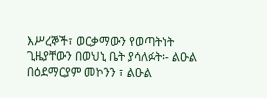እሥረኞች፣ ወርቃማውን የወጣትነት ጊዜያቸውን በወህኒ ቤት ያሳለፉት፡- ልዑል በዕደማርያም መኮንን ፣ ልዑል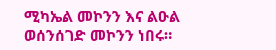ሚካኤል መኮንን እና ልዑል ወሰንሰገድ መኮንን ነበሩ።